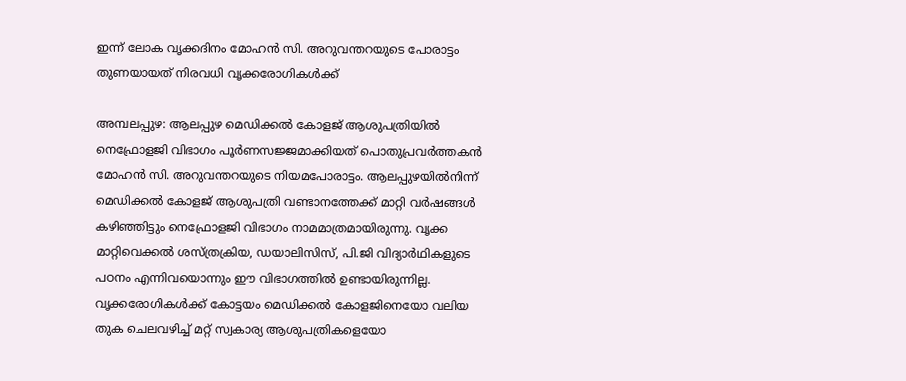ഇന്ന് ലോക വൃക്കദിനം മോഹൻ സി. അറുവന്തറയുടെ പോരാട്ടം തുണയായത് നിരവധി വൃക്കരോഗികൾക്ക്

അമ്പലപ്പുഴ: ആലപ്പുഴ മെഡിക്കൽ കോളജ് ആശുപത്രിയിൽ നെഫ്രോളജി വിഭാഗം പൂർണസജ്ജമാക്കിയത് പൊതുപ്രവർത്തകൻ മോഹൻ സി. അറുവന്തറയുടെ നിയമപോരാട്ടം. ആലപ്പുഴയിൽനിന്ന് മെഡിക്കൽ കോളജ് ആശുപത്രി വണ്ടാനത്തേക്ക് മാറ്റി വർഷങ്ങൾ കഴിഞ്ഞിട്ടും നെഫ്രോളജി വിഭാഗം നാമമാത്രമായിരുന്നു. വൃക്ക മാറ്റിവെക്കൽ ശസ്ത്രക്രിയ, ഡയാലിസിസ്, പി.ജി വിദ്യാർഥികളുടെ പഠനം എന്നിവയൊന്നും ഈ വിഭാഗത്തിൽ ഉണ്ടായിരുന്നില്ല. വൃക്കരോഗികൾക്ക് കോട്ടയം മെഡിക്കൽ കോളജിനെയോ വലിയ തുക ചെലവഴിച്ച് മറ്റ് സ്വകാര്യ ആശുപത്രികളെയോ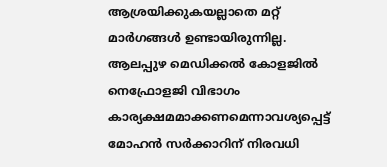ആശ്രയിക്കുകയല്ലാതെ മറ്റ് മാർഗങ്ങൾ ഉണ്ടായിരുന്നില്ല. ആലപ്പുഴ മെഡിക്കൽ കോളജിൽ നെഫ്രോളജി വിഭാഗം കാര്യക്ഷമമാക്കണമെന്നാവശ്യപ്പെട്ട് മോഹൻ സർക്കാറിന് നിരവധി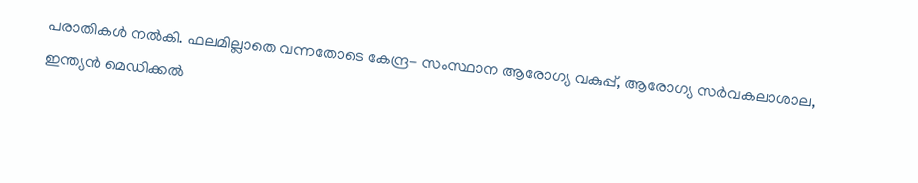പരാതികൾ നൽകി. ഫലമില്ലാതെ വന്നതോടെ കേന്ദ്ര- സംസ്ഥാന ആരോഗ്യ വകുപ്പ്, ആരോഗ്യ സർവകലാശാല, ഇന്ത്യൻ മെഡിക്കൽ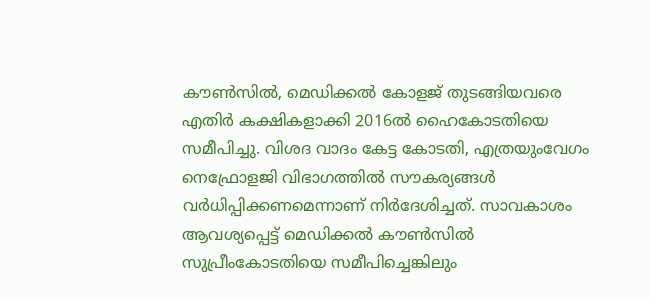കൗൺസിൽ, മെഡിക്കൽ കോളജ് തുടങ്ങിയവരെ എതിർ കക്ഷികളാക്കി 2016ൽ ഹൈകോടതിയെ സമീപിച്ചു. വിശദ വാദം കേട്ട കോടതി, എത്രയുംവേഗം നെഫ്രോളജി വിഭാഗത്തിൽ സൗകര്യങ്ങൾ വർധിപ്പിക്കണമെന്നാണ് നിർദേശിച്ചത്. സാവകാശം ആവശ്യപ്പെട്ട് മെഡിക്കൽ കൗൺസിൽ സുപ്രീംകോടതിയെ സമീപിച്ചെങ്കിലും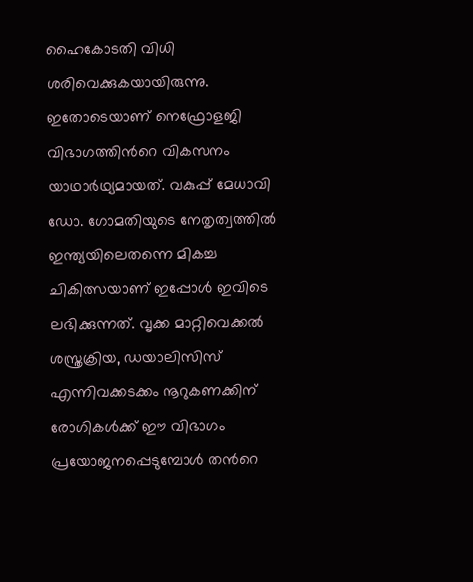ഹൈകോടതി വിധി ശരിവെക്കുകയായിരുന്നു. ഇതോടെയാണ് നെഫ്രോളജി വിഭാഗത്തിന്‍റെ വികസനം യാഥാർഥ്യമായത്. വകുപ്പ് മേധാവി ഡോ. ഗോമതിയുടെ നേതൃത്വത്തിൽ ഇന്ത്യയിലെതന്നെ മികച്ച ചികിത്സയാണ് ഇപ്പോൾ ഇവിടെ ലഭിക്കുന്നത്. വൃക്ക മാറ്റിവെക്കൽ ശസ്ത്രക്രിയ, ഡയാലിസിസ് എന്നിവക്കടക്കം നൂറുകണക്കിന് രോഗികൾക്ക് ഈ വിഭാഗം പ്രയോജനപ്പെടുമ്പോൾ തന്‍റെ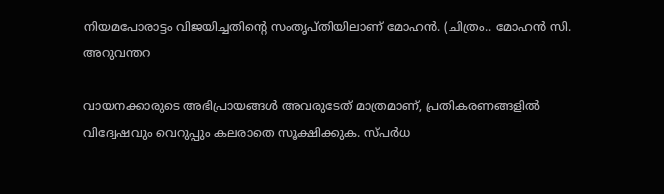നിയമപോരാട്ടം വിജയിച്ചതിന്‍റെ സംതൃപ്തിയിലാണ് മോഹൻ. (ചിത്രം.. മോഹൻ സി. അറുവന്തറ

വായനക്കാരുടെ അഭിപ്രായങ്ങള്‍ അവരുടേത് മാത്രമാണ്, പ്രതികരണങ്ങളിൽ വിദ്വേഷവും വെറുപ്പും കലരാതെ സൂക്ഷിക്കുക. സ്പർധ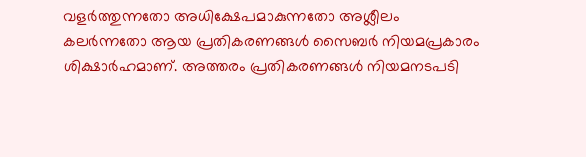വളർത്തുന്നതോ അധിക്ഷേപമാകുന്നതോ അശ്ലീലം കലർന്നതോ ആയ പ്രതികരണങ്ങൾ സൈബർ നിയമപ്രകാരം ശിക്ഷാർഹമാണ്. അത്തരം പ്രതികരണങ്ങൾ നിയമനടപടി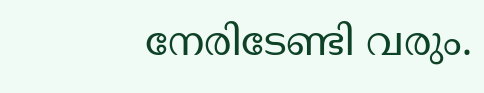നേരിടേണ്ടി വരും.